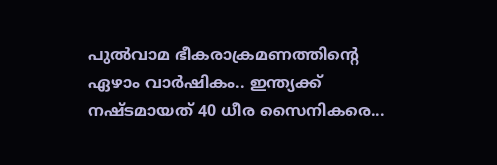പുൽവാമ ഭീകരാക്രമണത്തിന്റെ ഏഴാം വാർഷികം.. ഇന്ത്യക്ക് നഷ്ടമായത് 40 ധീര സൈനികരെ...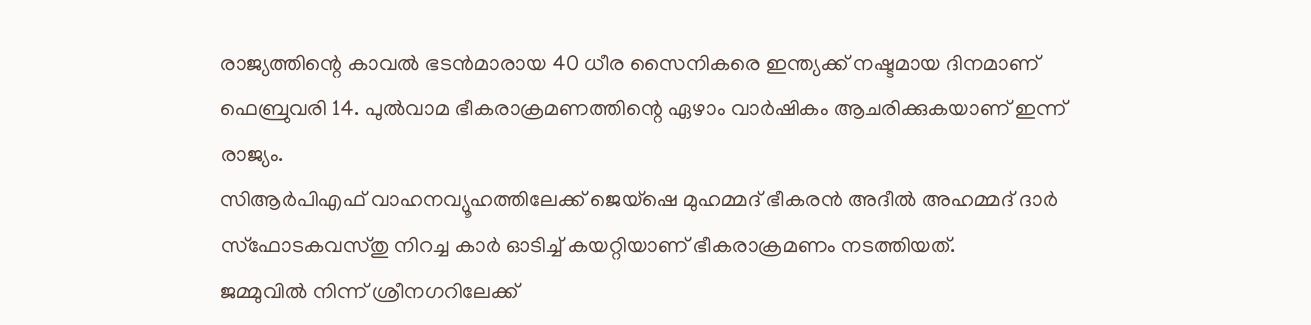രാജ്യത്തിന്റെ കാവൽ ഭടൻമാരായ 40 ധീര സൈനികരെ ഇന്ത്യക്ക് നഷ്ടമായ ദിനമാണ് ഫെബ്രുവരി 14. പുൽവാമ ഭീകരാക്രമണത്തിന്റെ ഏഴാം വാർഷികം ആചരിക്കുകയാണ് ഇന്ന് രാജ്യം.
സിആർപിഎഫ് വാഹനവ്യൂഹത്തിലേക്ക് ജെയ്ഷെ മുഹമ്മദ് ഭീകരൻ അദീൽ അഹമ്മദ് ദാർ സ്ഫോടകവസ്തു നിറച്ച കാർ ഓടിച്ച് കയറ്റിയാണ് ഭീകരാക്രമണം നടത്തിയത്.
ജമ്മുവിൽ നിന്ന് ശ്രീനഗറിലേക്ക്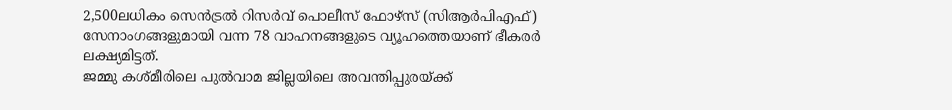2,500ലധികം സെൻട്രൽ റിസർവ് പൊലീസ് ഫോഴ്സ് (സിആർപിഎഫ്) സേനാംഗങ്ങളുമായി വന്ന 78 വാഹനങ്ങളുടെ വ്യൂഹത്തെയാണ് ഭീകരർ ലക്ഷ്യമിട്ടത്.
ജമ്മു കശ്മീരിലെ പുൽവാമ ജില്ലയിലെ അവന്തിപ്പുരയ്ക്ക്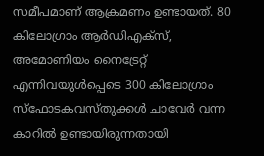സമീപമാണ് ആക്രമണം ഉണ്ടായത്. 80 കിലോഗ്രാം ആർഡിഎക്സ്, അമോണിയം നൈട്രേറ്റ് എന്നിവയുൾപ്പെടെ 300 കിലോഗ്രാം സ്ഫോടകവസ്തുക്കൾ ചാവേർ വന്ന കാറിൽ ഉണ്ടായിരുന്നതായി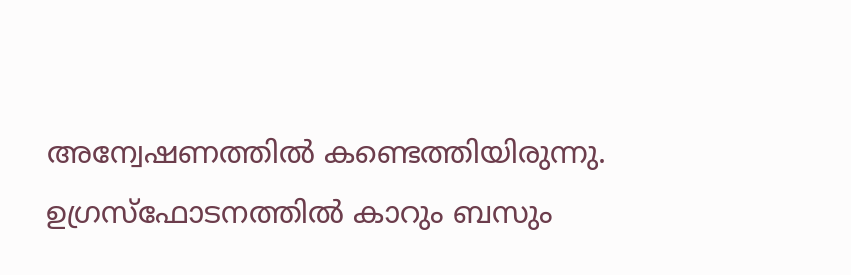അന്വേഷണത്തിൽ കണ്ടെത്തിയിരുന്നു.
ഉഗ്രസ്ഫോടനത്തിൽ കാറും ബസും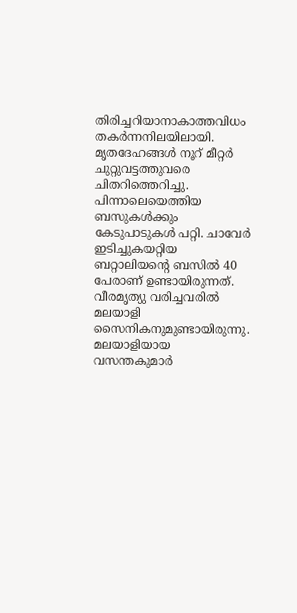തിരിച്ചറിയാനാകാത്തവിധം തകർന്നനിലയിലായി. മൃതദേഹങ്ങൾ നൂറ് മീറ്റർ ചുറ്റുവട്ടത്തുവരെ ചിതറിത്തെറിച്ചു. പിന്നാലെയെത്തിയ ബസുകൾക്കും കേടുപാടുകൾ പറ്റി. ചാവേർ ഇടിച്ചുകയറ്റിയ ബറ്റാലിയന്റെ ബസിൽ 40 പേരാണ് ഉണ്ടായിരുന്നത്. വീരമൃത്യു വരിച്ചവരിൽ മലയാളി സൈനികനുമുണ്ടായിരുന്നു. മലയാളിയായ വസന്തകുമാർ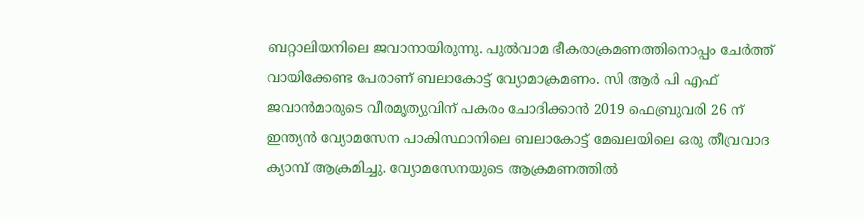ബറ്റാലിയനിലെ ജവാനായിരുന്നു. പുൽവാമ ഭീകരാക്രമണത്തിനൊപ്പം ചേർത്ത് വായിക്കേണ്ട പേരാണ് ബലാകോട്ട് വ്യോമാക്രമണം. സി ആർ പി എഫ് ജവാൻമാരുടെ വീരമൃത്യുവിന് പകരം ചോദിക്കാൻ 2019 ഫെബ്രുവരി 26 ന് ഇന്ത്യൻ വ്യോമസേന പാകിസ്ഥാനിലെ ബലാകോട്ട് മേഖലയിലെ ഒരു തീവ്രവാദ ക്യാമ്പ് ആക്രമിച്ചു. വ്യോമസേനയുടെ ആക്രമണത്തിൽ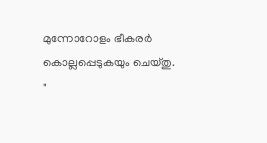മുന്നോറോളം ഭീകരർ കൊല്ലപ്പെടുകയും ചെയ്തു.
"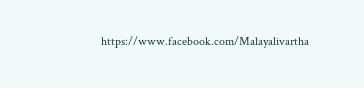https://www.facebook.com/Malayalivartha